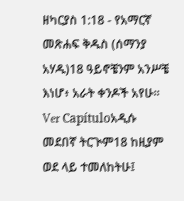ዘካርያስ 1:18 - የአማርኛ መጽሐፍ ቅዱስ (ሰማንያ አሃዱ)18 ዓይኖቼንም አንሥቼ እነሆ፥ አራት ቀንዶች አየሁ። Ver Capítuloአዲሱ መደበኛ ትርጒም18 ከዚያም ወደ ላይ ተመለከትሁ፤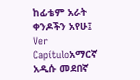ከፊቴም አራት ቀንዶችን አየሁ፤ Ver Capítuloአማርኛ አዲሱ መደበኛ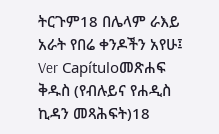ትርጉም18 በሌላም ራእይ አራት የበሬ ቀንዶችን አየሁ፤ Ver Capítuloመጽሐፍ ቅዱስ (የብሉይና የሐዲስ ኪዳን መጻሕፍት)18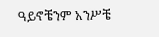ዓይኖቼንም አንሥቼ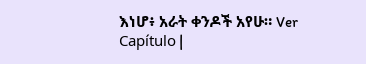እነሆ፥ አራት ቀንዶች አየሁ። Ver Capítulo |